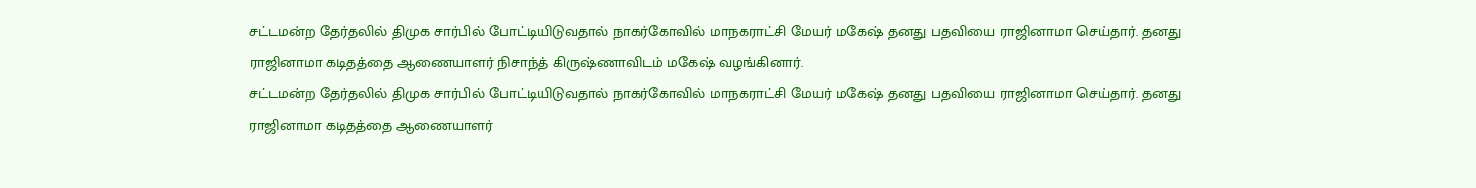சட்டமன்ற தேர்தலில் திமுக சார்பில் போட்டியிடுவதால் நாகர்கோவில் மாநகராட்சி மேயர் மகேஷ் தனது பதவியை ராஜினாமா செய்தார். தனது ராஜினாமா கடிதத்தை ஆணையாளர் நிசாந்த் கிருஷ்ணாவிடம் மகேஷ் வழங்கினார்.
சட்டமன்ற தேர்தலில் திமுக சார்பில் போட்டியிடுவதால் நாகர்கோவில் மாநகராட்சி மேயர் மகேஷ் தனது பதவியை ராஜினாமா செய்தார். தனது ராஜினாமா கடிதத்தை ஆணையாளர்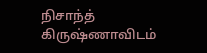நிசாந்த் கிருஷ்ணாவிடம்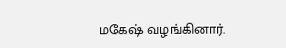மகேஷ் வழங்கினார்.